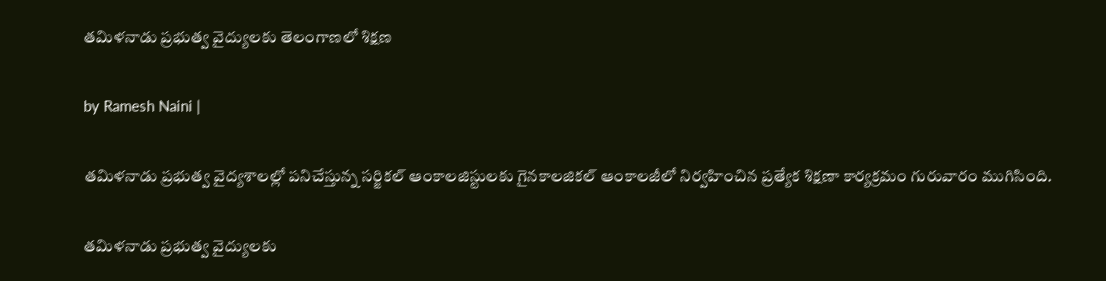తమిళనాడు ప్రభుత్వ వైద్యులకు తెలంగాణలో శిక్షణ

by Ramesh Naini |

తమిళనాడు ప్రభుత్వ వైద్యశాలల్లో పనిచేస్తున్న సర్జికల్ ఆంకాలజిస్టులకు గైనకాలజికల్ ఆంకాలజీలో నిర్వహించిన ప్రత్యేక శిక్షణా కార్యక్రమం గురువారం ముగిసింది.

తమిళనాడు ప్రభుత్వ వైద్యులకు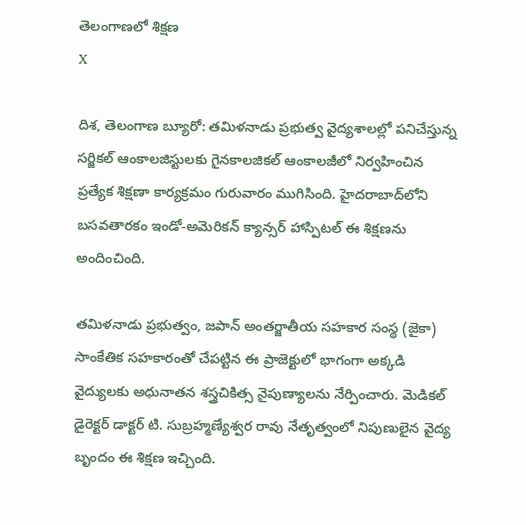తెలంగాణలో శిక్షణ
X

దిశ, తెలంగాణ బ్యూరో: తమిళనాడు ప్రభుత్వ వైద్యశాలల్లో పనిచేస్తున్న సర్జికల్ ఆంకాలజిస్టులకు గైనకాలజికల్ ఆంకాలజీలో నిర్వహించిన ప్రత్యేక శిక్షణా కార్యక్రమం గురువారం ముగిసింది. హైదరాబాద్‌లోని బసవతారకం ఇండో-అమెరికన్ క్యాన్సర్ హాస్పిటల్ ఈ శిక్షణను అందించింది.

తమిళనాడు ప్రభుత్వం, జపాన్ అంతర్జాతీయ సహకార సంస్థ (జైకా) సాంకేతిక సహకారంతో చేపట్టిన ఈ ప్రాజెక్టులో భాగంగా అక్కడి వైద్యులకు అధునాతన శస్త్రచికిత్స నైపుణ్యాలను నేర్పించారు. మెడికల్ డైరెక్టర్ డాక్టర్ టి. సుబ్రహ్మణ్యేశ్వర రావు నేతృత్వంలో నిపుణులైన వైద్య బృందం ఈ శిక్షణ ఇచ్చింది.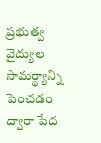ప్రభుత్వ వైద్యుల సామర్థ్యాన్ని పెంచడం ద్వారా పేద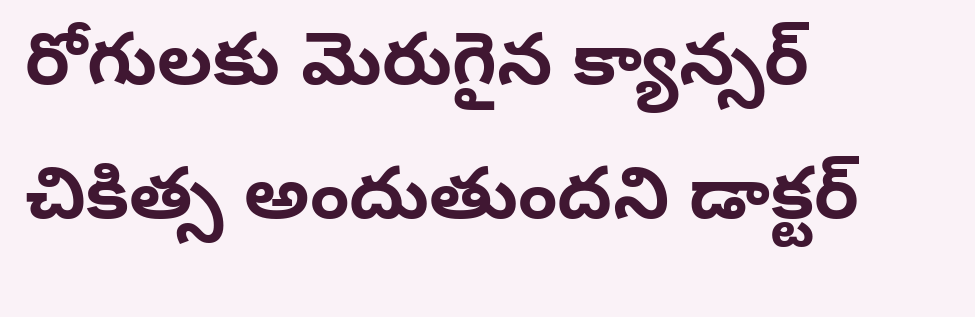రోగులకు మెరుగైన క్యాన్సర్ చికిత్స అందుతుందని డాక్టర్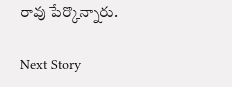రావు పేర్కొన్నారు.

Next Story